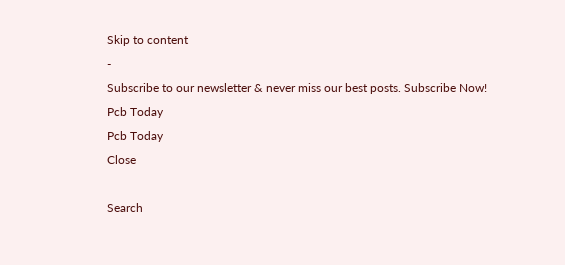Skip to content
-
Subscribe to our newsletter & never miss our best posts. Subscribe Now!
Pcb Today
Pcb Today
Close

Search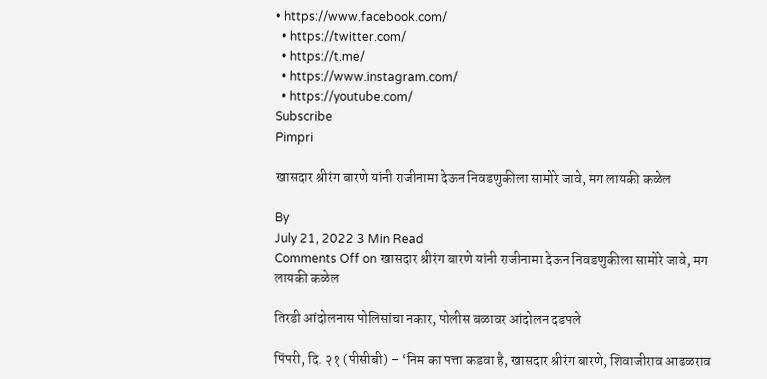• https://www.facebook.com/
  • https://twitter.com/
  • https://t.me/
  • https://www.instagram.com/
  • https://youtube.com/
Subscribe
Pimpri

खासदार श्रीरंग बारणे यांनी राजीनामा देऊन निवडणुकीला सामोरे जावे, मग लायकी कळेल

By
July 21, 2022 3 Min Read
Comments Off on खासदार श्रीरंग बारणे यांनी राजीनामा देऊन निवडणुकीला सामोरे जावे, मग लायकी कळेल

तिरडी आंदोलनास पोलिसांचा नकार, पोलीस बळावर आंदोलन दडपले

पिंपरी, दि. २१ (पीसीबी) – ‘निम का पत्ता कडवा है, खासदार श्रीरंग बारणे, शिवाजीराव आढळराव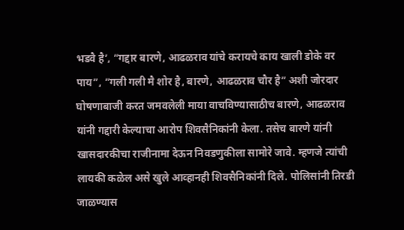भडवै है’, ”गद्दार बारणे, आढळराव यांचे करायचे काय खाली डोके वर पाय”, ”गली गली मै शोर है, बारणे, आढळराव चौर है” अशी जोरदार घोषणाबाजी करत जमवलेली माया वाचविण्यासाठीच बारणे, आढळराव यांनी गद्दारी केल्याचा आरोप शिवसैनिकांनी केला. तसेच बारणे यांनी खासदारकीचा राजीनामा देऊन निवडणुकीला सामोरे जावे. म्हणजे त्यांची लायकी कळेल असे खुले आव्हानही शिवसैनिकांनी दिले. पोलिसांनी तिरडी जाळण्यास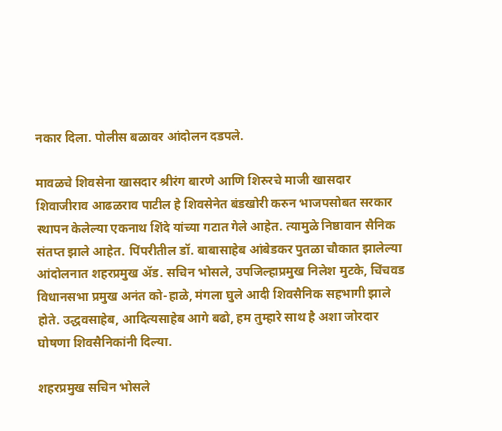नकार दिला. पोलीस बळावर आंदोलन दडपले.

मावळचे शिवसेना खासदार श्रीरंग बारणे आणि शिरुरचे माजी खासदार शिवाजीराव आढळराव पाटील हे शिवसेनेत बंडखोरी करुन भाजपसोबत सरकार स्थापन केलेल्या एकनाथ शिंदे यांच्या गटात गेले आहेत. त्यामुळे निष्ठावान सैनिक संतप्त झाले आहेत. पिंपरीतील डॉ. बाबासाहेब आंबेडकर पुतळा चौकात झालेल्या आंदोलनात शहरप्रमुख ॲड. सचिन भोसले, उपजिल्हाप्रमुख निलेश मुटके, चिंचवड विधानसभा प्रमुख अनंत को-हाळे, मंगला घुले आदी शिवसैनिक सहभागी झाले होते. उद्धवसाहेब, आदित्यसाहेब आगे बढो, हम तुम्हारे साथ है अशा जोरदार घोषणा शिवसैनिकांनी दिल्या.

शहरप्रमुख सचिन भोसले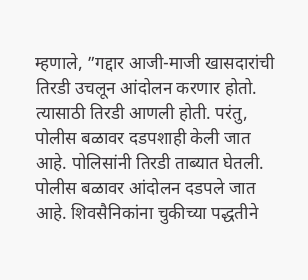म्हणाले, ”गद्दार आजी-माजी खासदारांची तिरडी उचलून आंदोलन करणार होतो. त्यासाठी तिरडी आणली होती. परंतु, पोलीस बळावर दडपशाही केली जात आहे. पोलिसांनी तिरडी ताब्यात घेतली. पोलीस बळावर आंदोलन दडपले जात आहे. शिवसैनिकांना चुकीच्या पद्धतीने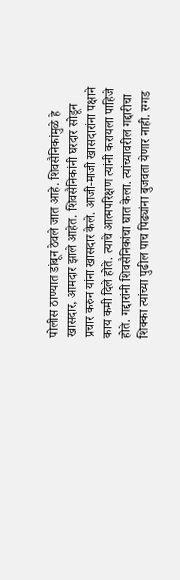पोलीस ठाण्यात डांबून ठेवले जात आहे. शिवसैनिकांमुळे हे खासदार, आमदार झाले आहेत. शिवसैनिकांनी घरदार सोडून प्रचार करुन यांना खासदार केले. आजी-माजी खासदारांना पक्षाने काय कमी दिले होते. त्याचे आत्मपरिक्षण त्यांनी करायला पाहिजे होते. गद्दारांनी शिवसैनिकांचा घात केला. त्यांच्यावरील गद्दारीचा शिक्का त्यांच्या पुढील पाच पिढ्यांना बुजवता येणार नाही. रग्गड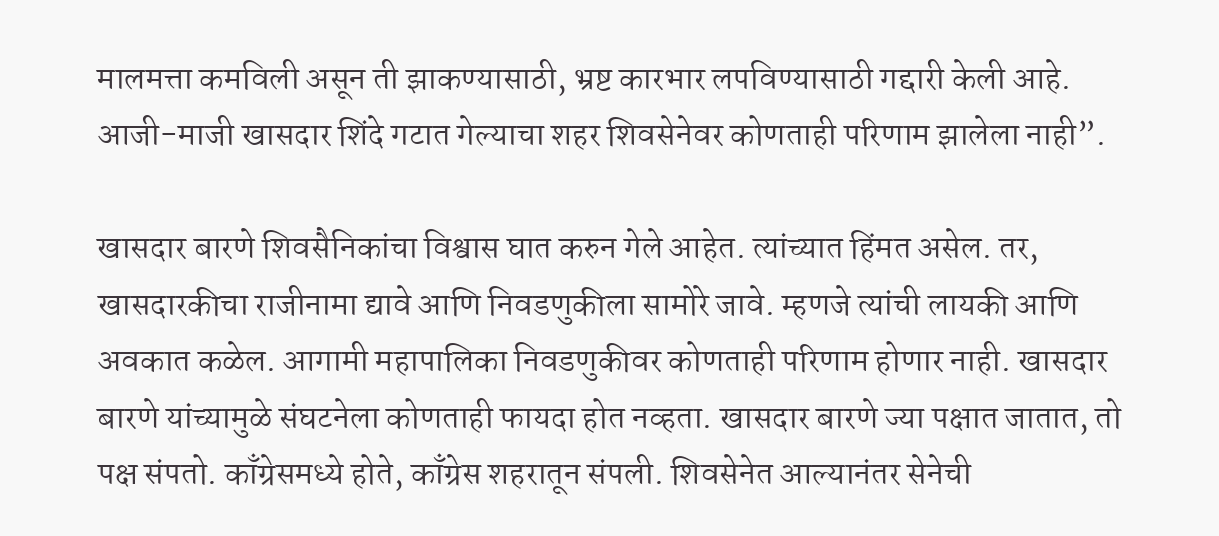मालमत्ता कमविली असून ती झाकण्यासाठी, भ्रष्ट कारभार लपविण्यासाठी गद्दारी केली आहे. आजी-माजी खासदार शिंदे गटात गेल्याचा शहर शिवसेनेवर कोणताही परिणाम झालेला नाही”.

खासदार बारणे शिवसैनिकांचा विश्वास घात करुन गेले आहेत. त्यांच्यात हिंमत असेल. तर, खासदारकीचा राजीनामा द्यावे आणि निवडणुकीला सामोरे जावे. म्हणजे त्यांची लायकी आणि अवकात कळेल. आगामी महापालिका निवडणुकीवर कोणताही परिणाम होणार नाही. खासदार बारणे यांच्यामुळे संघटनेला कोणताही फायदा होत नव्हता. खासदार बारणे ज्या पक्षात जातात, तो पक्ष संपतो. काँग्रेसमध्ये होते, काँग्रेस शहरातून संपली. शिवसेनेत आल्यानंतर सेनेची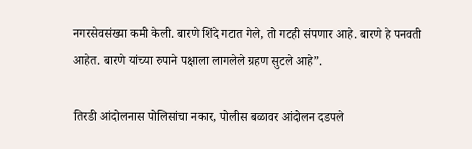नगरसेवसंख्या कमी केली. बारणे शिंदे गटात गेले, तो गटही संपणार आहे. बारणे हे पनवती आहेत. बारणे यांच्या रुपाने पक्षाला लागलेले ग्रहण सुटले आहे”.

तिरडी आंदोलनास पोलिसांचा नकार, पोलीस बळावर आंदोलन दडपले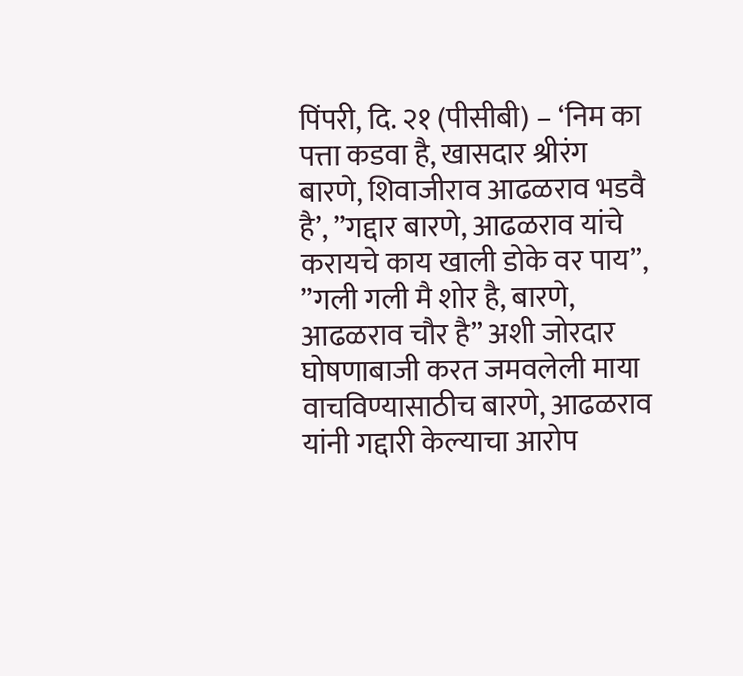पिंपरी, दि. २१ (पीसीबी) – ‘निम का पत्ता कडवा है, खासदार श्रीरंग बारणे, शिवाजीराव आढळराव भडवै है’, ”गद्दार बारणे, आढळराव यांचे करायचे काय खाली डोके वर पाय”, ”गली गली मै शोर है, बारणे, आढळराव चौर है” अशी जोरदार घोषणाबाजी करत जमवलेली माया वाचविण्यासाठीच बारणे, आढळराव यांनी गद्दारी केल्याचा आरोप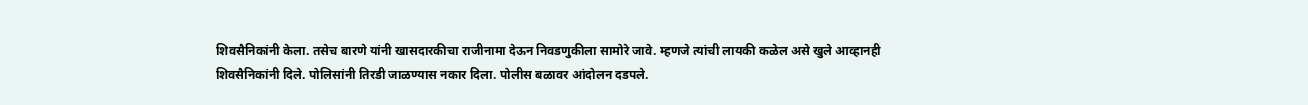शिवसैनिकांनी केला. तसेच बारणे यांनी खासदारकीचा राजीनामा देऊन निवडणुकीला सामोरे जावे. म्हणजे त्यांची लायकी कळेल असे खुले आव्हानही शिवसैनिकांनी दिले. पोलिसांनी तिरडी जाळण्यास नकार दिला. पोलीस बळावर आंदोलन दडपले.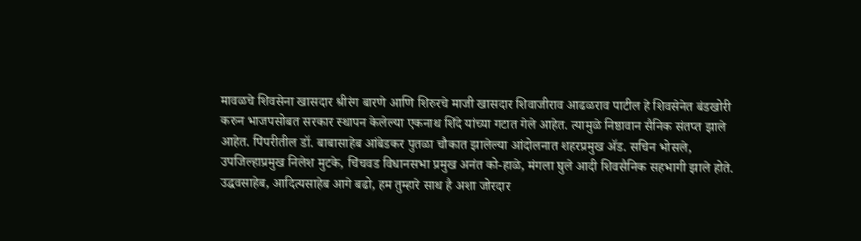मावळचे शिवसेना खासदार श्रीरंग बारणे आणि शिरुरचे माजी खासदार शिवाजीराव आढळराव पाटील हे शिवसेनेत बंडखोरी करुन भाजपसोबत सरकार स्थापन केलेल्या एकनाथ शिंदे यांच्या गटात गेले आहेत. त्यामुळे निष्ठावान सैनिक संतप्त झाले आहेत. पिंपरीतील डॉ. बाबासाहेब आंबेडकर पुतळा चौकात झालेल्या आंदोलनात शहरप्रमुख ॲड. सचिन भोसले, उपजिल्हाप्रमुख निलेश मुटके, चिंचवड विधानसभा प्रमुख अनंत को-हाळे, मंगला घुले आदी शिवसैनिक सहभागी झाले होते. उद्धवसाहेब, आदित्यसाहेब आगे बढो, हम तुम्हारे साथ है अशा जोरदार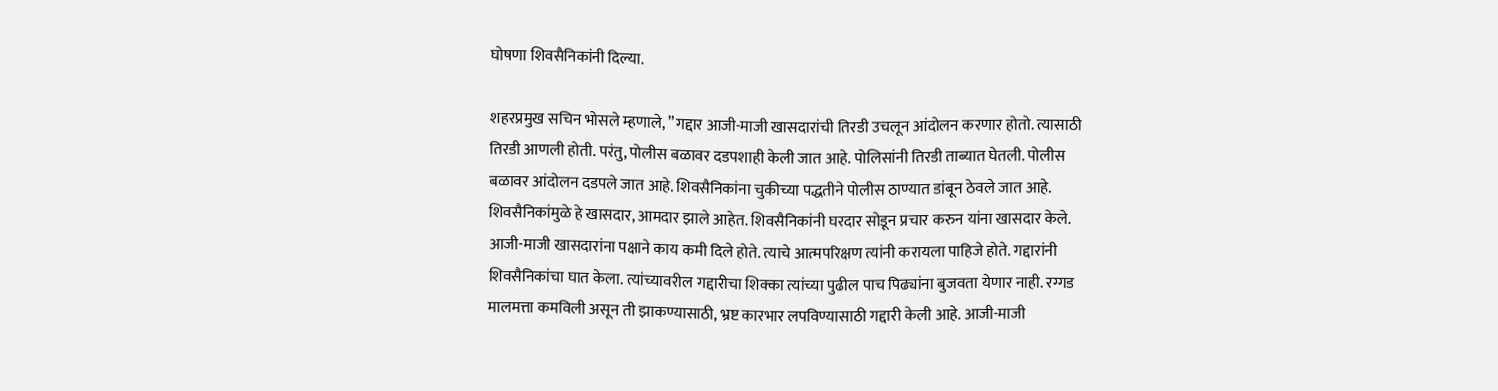घोषणा शिवसैनिकांनी दिल्या.

शहरप्रमुख सचिन भोसले म्हणाले, ”गद्दार आजी-माजी खासदारांची तिरडी उचलून आंदोलन करणार होतो. त्यासाठी तिरडी आणली होती. परंतु, पोलीस बळावर दडपशाही केली जात आहे. पोलिसांनी तिरडी ताब्यात घेतली. पोलीस बळावर आंदोलन दडपले जात आहे. शिवसैनिकांना चुकीच्या पद्धतीने पोलीस ठाण्यात डांबून ठेवले जात आहे. शिवसैनिकांमुळे हे खासदार, आमदार झाले आहेत. शिवसैनिकांनी घरदार सोडून प्रचार करुन यांना खासदार केले. आजी-माजी खासदारांना पक्षाने काय कमी दिले होते. त्याचे आत्मपरिक्षण त्यांनी करायला पाहिजे होते. गद्दारांनी शिवसैनिकांचा घात केला. त्यांच्यावरील गद्दारीचा शिक्का त्यांच्या पुढील पाच पिढ्यांना बुजवता येणार नाही. रग्गड मालमत्ता कमविली असून ती झाकण्यासाठी, भ्रष्ट कारभार लपविण्यासाठी गद्दारी केली आहे. आजी-माजी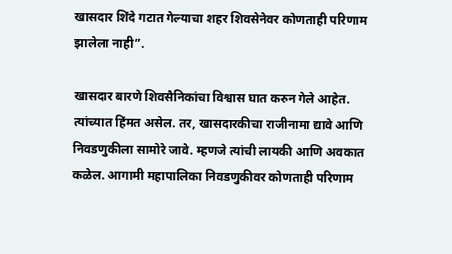खासदार शिंदे गटात गेल्याचा शहर शिवसेनेवर कोणताही परिणाम झालेला नाही”.

खासदार बारणे शिवसैनिकांचा विश्वास घात करुन गेले आहेत. त्यांच्यात हिंमत असेल. तर, खासदारकीचा राजीनामा द्यावे आणि निवडणुकीला सामोरे जावे. म्हणजे त्यांची लायकी आणि अवकात कळेल. आगामी महापालिका निवडणुकीवर कोणताही परिणाम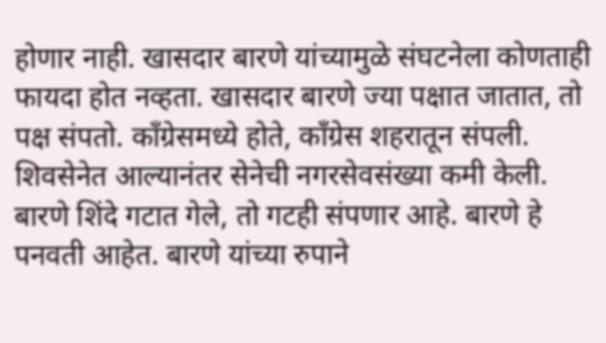होणार नाही. खासदार बारणे यांच्यामुळे संघटनेला कोणताही फायदा होत नव्हता. खासदार बारणे ज्या पक्षात जातात, तो पक्ष संपतो. काँग्रेसमध्ये होते, काँग्रेस शहरातून संपली. शिवसेनेत आल्यानंतर सेनेची नगरसेवसंख्या कमी केली. बारणे शिंदे गटात गेले, तो गटही संपणार आहे. बारणे हे पनवती आहेत. बारणे यांच्या रुपाने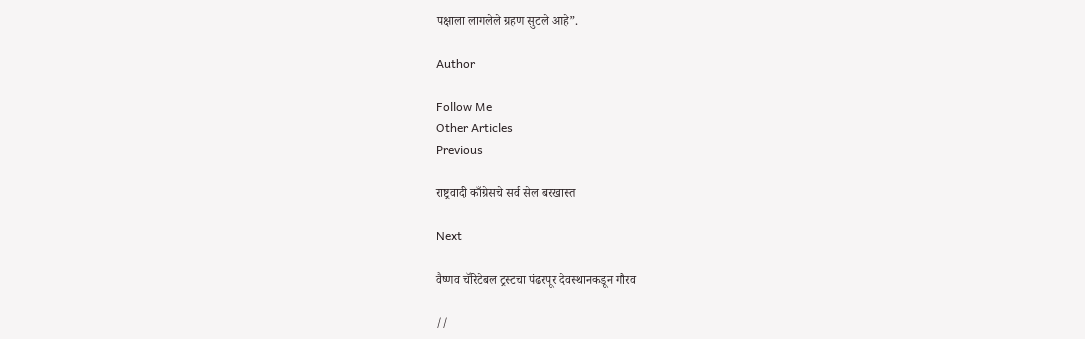पक्षाला लागलेले ग्रहण सुटले आहे”.

Author

Follow Me
Other Articles
Previous

राष्ट्रवादी काँग्रेसचे सर्व सेल बरखास्त

Next

वैष्णव चॅरिटेबल ट्रस्टचा पंढरपूर देवस्थानकडून गौरव

//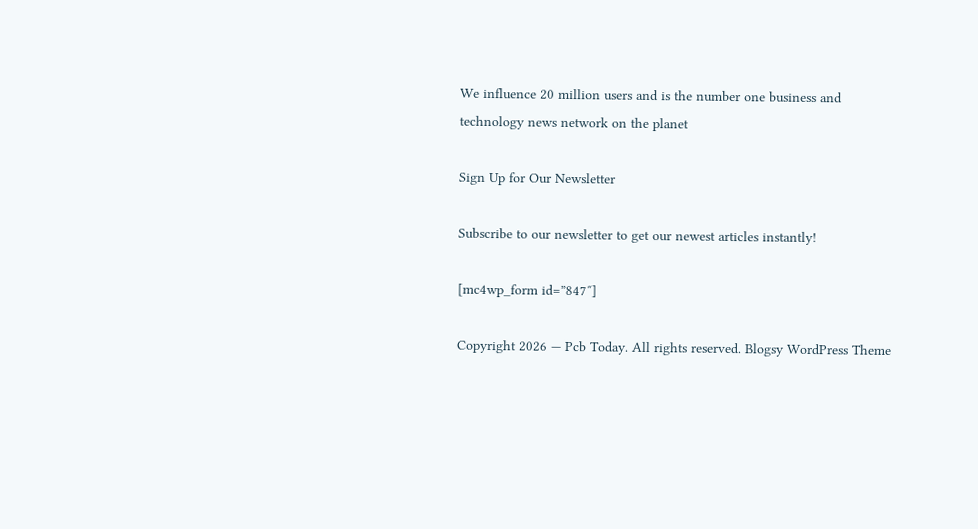We influence 20 million users and is the number one business and technology news network on the planet

Sign Up for Our Newsletter

Subscribe to our newsletter to get our newest articles instantly!

[mc4wp_form id=”847″]

Copyright 2026 — Pcb Today. All rights reserved. Blogsy WordPress Theme